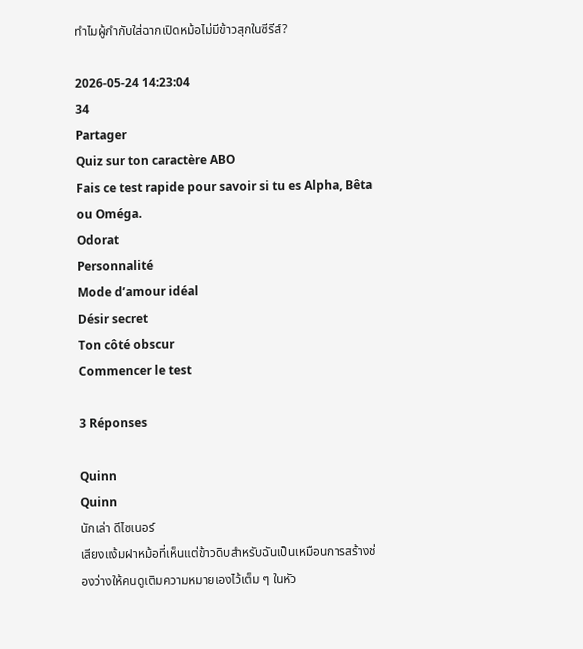ทำไมผู้กำกับใส่ฉากเปิดหม้อไม่มีข้าวสุกในซีรีส์?

2026-05-24 14:23:04
34
Partager
Quiz sur ton caractère ABO
Fais ce test rapide pour savoir si tu es Alpha, Bêta ou Oméga.
Odorat
Personnalité
Mode d’amour idéal
Désir secret
Ton côté obscur
Commencer le test

3 Réponses

Quinn
Quinn
นักเล่า ดีไซเนอร์
เสียงแง้มฝาหม้อที่เห็นแต่ข้าวดิบสำหรับฉันเป็นเหมือนการสร้างช่องว่างให้คนดูเติมความหมายเองไว้เต็ม ๆ ในหัว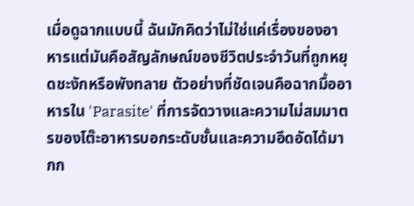เมื่อดูฉากแบบนี้ ฉันมักคิดว่าไม่ใช่แค่เรื่องของอาหารแต่มันคือสัญลักษณ์ของชีวิตประจำวันที่ถูกหยุดชะงักหรือพังทลาย ตัวอย่างที่ชัดเจนคือฉากมื้ออาหารใน 'Parasite' ที่การจัดวางและความไม่สมมาตรของโต๊ะอาหารบอกระดับชั้นและความอึดอัดได้มากก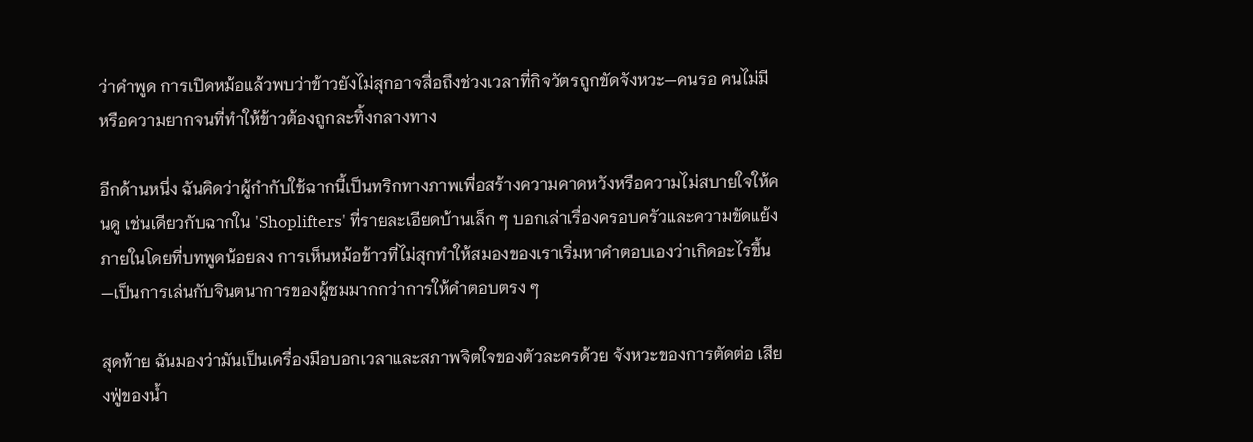ว่าคำพูด การเปิดหม้อแล้วพบว่าข้าวยังไม่สุกอาจสื่อถึงช่วงเวลาที่กิจวัตรถูกขัดจังหวะ—คนรอ คนไม่มี หรือความยากจนที่ทำให้ข้าวต้องถูกละทิ้งกลางทาง

อีกด้านหนึ่ง ฉันคิดว่าผู้กำกับใช้ฉากนี้เป็นทริกทางภาพเพื่อสร้างความคาดหวังหรือความไม่สบายใจให้คนดู เช่นเดียวกับฉากใน 'Shoplifters' ที่รายละเอียดบ้านเล็ก ๆ บอกเล่าเรื่องครอบครัวและความขัดแย้งภายในโดยที่บทพูดน้อยลง การเห็นหม้อข้าวที่ไม่สุกทำให้สมองของเราเริ่มหาคำตอบเองว่าเกิดอะไรขึ้น—เป็นการเล่นกับจินตนาการของผู้ชมมากกว่าการให้คำตอบตรง ๆ

สุดท้าย ฉันมองว่ามันเป็นเครื่องมือบอกเวลาและสภาพจิตใจของตัวละครด้วย จังหวะของการตัดต่อ เสียงฟู่ของน้ำ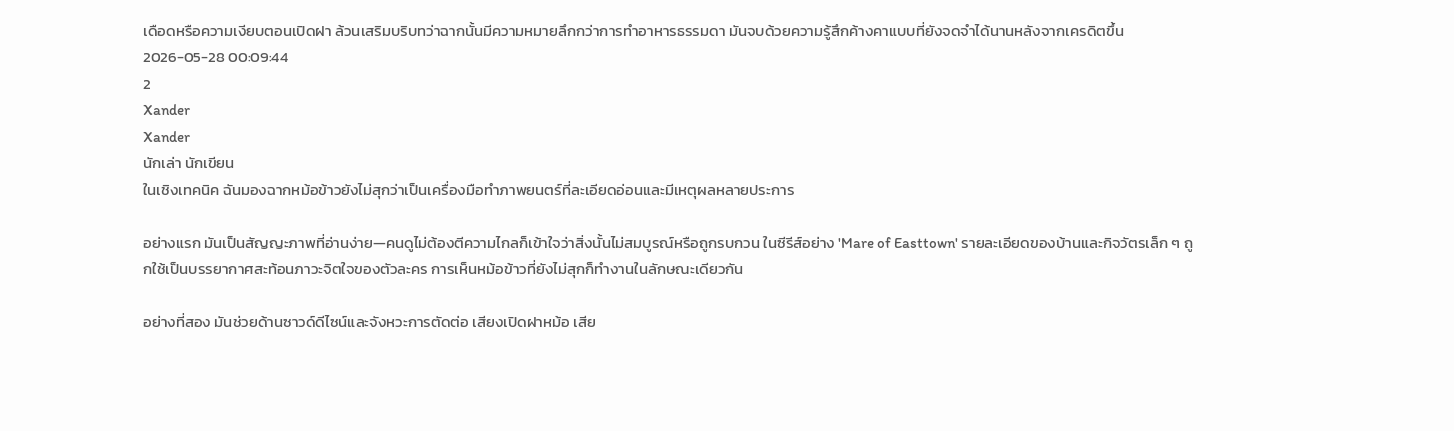เดือดหรือความเงียบตอนเปิดฝา ล้วนเสริมบริบทว่าฉากนั้นมีความหมายลึกกว่าการทำอาหารธรรมดา มันจบด้วยความรู้สึกค้างคาแบบที่ยังจดจำได้นานหลังจากเครดิตขึ้น
2026-05-28 00:09:44
2
Xander
Xander
นักเล่า นักเขียน
ในเชิงเทคนิค ฉันมองฉากหม้อข้าวยังไม่สุกว่าเป็นเครื่องมือทำภาพยนตร์ที่ละเอียดอ่อนและมีเหตุผลหลายประการ

อย่างแรก มันเป็นสัญญะภาพที่อ่านง่าย—คนดูไม่ต้องตีความไกลก็เข้าใจว่าสิ่งนั้นไม่สมบูรณ์หรือถูกรบกวน ในซีรีส์อย่าง 'Mare of Easttown' รายละเอียดของบ้านและกิจวัตรเล็ก ๆ ถูกใช้เป็นบรรยากาศสะท้อนภาวะจิตใจของตัวละคร การเห็นหม้อข้าวที่ยังไม่สุกก็ทำงานในลักษณะเดียวกัน

อย่างที่สอง มันช่วยด้านซาวด์ดีไซน์และจังหวะการตัดต่อ เสียงเปิดฝาหม้อ เสีย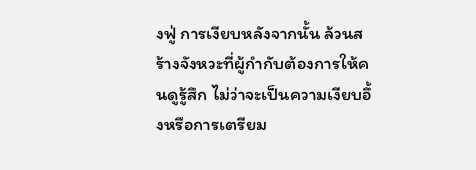งฟู่ การเงียบหลังจากนั้น ล้วนสร้างจังหวะที่ผู้กำกับต้องการให้คนดูรู้สึก ไม่ว่าจะเป็นความเงียบอึ้งหรือการเตรียม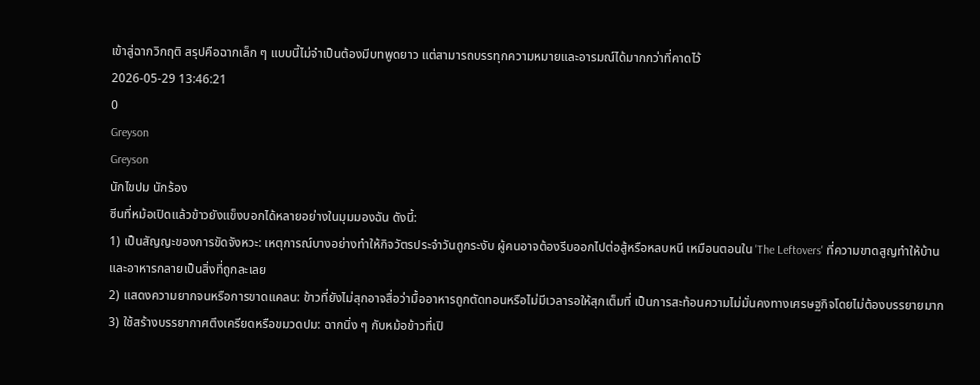เข้าสู่ฉากวิกฤติ สรุปคือฉากเล็ก ๆ แบบนี้ไม่จำเป็นต้องมีบทพูดยาว แต่สามารถบรรทุกความหมายและอารมณ์ได้มากกว่าที่คาดไว้
2026-05-29 13:46:21
0
Greyson
Greyson
นักไขปม นักร้อง
ซีนที่หม้อเปิดแล้วข้าวยังแข็งบอกได้หลายอย่างในมุมมองฉัน ดังนี้:
1) เป็นสัญญะของการขัดจังหวะ: เหตุการณ์บางอย่างทำให้กิจวัตรประจำวันถูกระงับ ผู้คนอาจต้องรีบออกไปต่อสู้หรือหลบหนี เหมือนตอนใน 'The Leftovers' ที่ความขาดสูญทำให้บ้านและอาหารกลายเป็นสิ่งที่ถูกละเลย
2) แสดงความยากจนหรือการขาดแคลน: ข้าวที่ยังไม่สุกอาจสื่อว่ามื้ออาหารถูกตัดทอนหรือไม่มีเวลารอให้สุกเต็มที่ เป็นการสะท้อนความไม่มั่นคงทางเศรษฐกิจโดยไม่ต้องบรรยายมาก
3) ใช้สร้างบรรยากาศตึงเครียดหรือขมวดปม: ฉากนิ่ง ๆ กับหม้อข้าวที่เปิ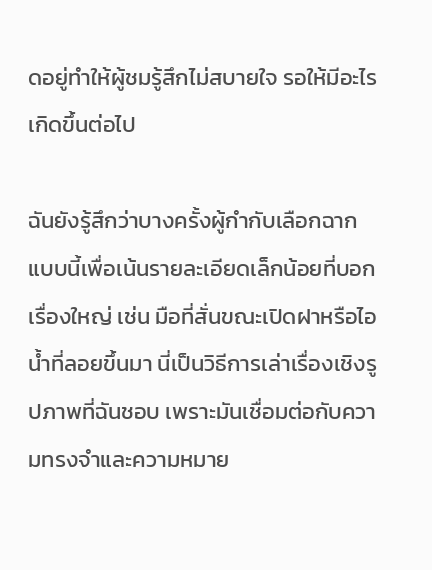ดอยู่ทำให้ผู้ชมรู้สึกไม่สบายใจ รอให้มีอะไรเกิดขึ้นต่อไป

ฉันยังรู้สึกว่าบางครั้งผู้กำกับเลือกฉากแบบนี้เพื่อเน้นรายละเอียดเล็กน้อยที่บอกเรื่องใหญ่ เช่น มือที่สั่นขณะเปิดฝาหรือไอน้ำที่ลอยขึ้นมา นี่เป็นวิธีการเล่าเรื่องเชิงรูปภาพที่ฉันชอบ เพราะมันเชื่อมต่อกับความทรงจำและความหมาย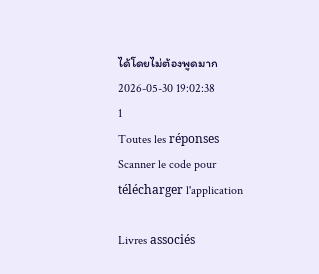ได้โดยไม่ต้องพูดมาก
2026-05-30 19:02:38
1
Toutes les réponses
Scanner le code pour télécharger l'application

Livres associés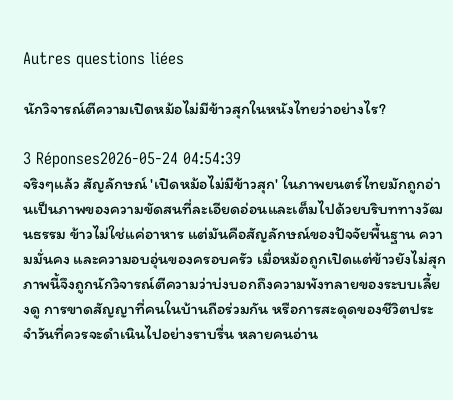Autres questions liées

นักวิจารณ์ตีความเปิดหม้อไม่มีข้าวสุกในหนังไทยว่าอย่างไร?

3 Réponses2026-05-24 04:54:39
จริงๆแล้ว สัญลักษณ์ 'เปิดหม้อไม่มีข้าวสุก' ในภาพยนตร์ไทยมักถูกอ่านเป็นภาพของความขัดสนที่ละเอียดอ่อนและเต็มไปด้วยบริบททางวัฒนธรรม ข้าวไม่ใช่แค่อาหาร แต่มันคือสัญลักษณ์ของปัจจัยพื้นฐาน ความมั่นคง และความอบอุ่นของครอบครัว เมื่อหม้อถูกเปิดแต่ข้าวยังไม่สุก ภาพนี้จึงถูกนักวิจารณ์ตีความว่าบ่งบอกถึงความพังทลายของระบบเลี้ยงดู การขาดสัญญาที่คนในบ้านถือร่วมกัน หรือการสะดุดของชีวิตประจำวันที่ควรจะดำเนินไปอย่างราบรื่น หลายคนอ่าน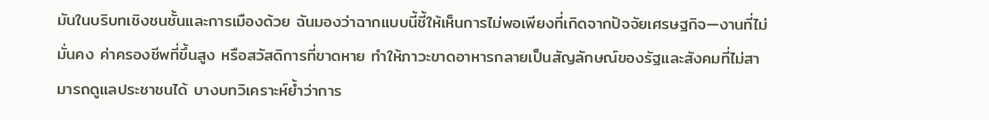มันในบริบทเชิงชนชั้นและการเมืองด้วย ฉันมองว่าฉากแบบนี้ชี้ให้เห็นการไม่พอเพียงที่เกิดจากปัจจัยเศรษฐกิจ—งานที่ไม่มั่นคง ค่าครองชีพที่ขึ้นสูง หรือสวัสดิการที่ขาดหาย ทำให้ภาวะขาดอาหารกลายเป็นสัญลักษณ์ของรัฐและสังคมที่ไม่สามารถดูแลประชาชนได้ บางบทวิเคราะห์ย้ำว่าการ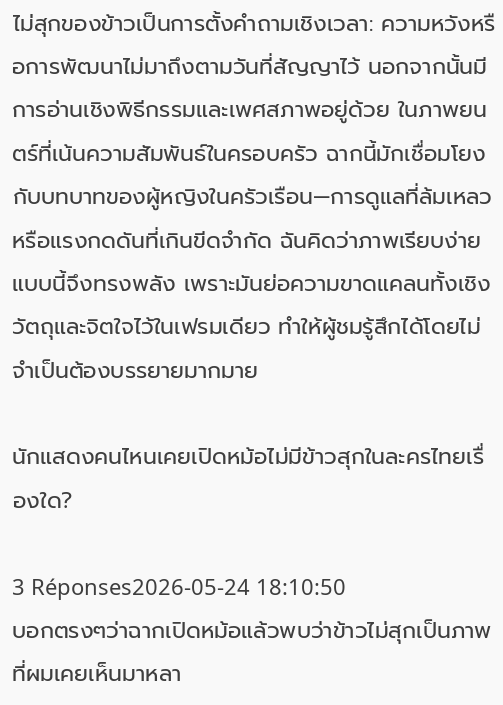ไม่สุกของข้าวเป็นการตั้งคำถามเชิงเวลา: ความหวังหรือการพัฒนาไม่มาถึงตามวันที่สัญญาไว้ นอกจากนั้นมีการอ่านเชิงพิธีกรรมและเพศสภาพอยู่ด้วย ในภาพยนตร์ที่เน้นความสัมพันธ์ในครอบครัว ฉากนี้มักเชื่อมโยงกับบทบาทของผู้หญิงในครัวเรือน—การดูแลที่ล้มเหลวหรือแรงกดดันที่เกินขีดจำกัด ฉันคิดว่าภาพเรียบง่ายแบบนี้จึงทรงพลัง เพราะมันย่อความขาดแคลนทั้งเชิงวัตถุและจิตใจไว้ในเฟรมเดียว ทำให้ผู้ชมรู้สึกได้โดยไม่จำเป็นต้องบรรยายมากมาย

นักแสดงคนไหนเคยเปิดหม้อไม่มีข้าวสุกในละครไทยเรื่องใด?

3 Réponses2026-05-24 18:10:50
บอกตรงๆว่าฉากเปิดหม้อแล้วพบว่าข้าวไม่สุกเป็นภาพที่ผมเคยเห็นมาหลา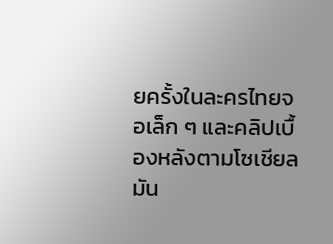ยครั้งในละครไทยจอเล็ก ๆ และคลิปเบื้องหลังตามโซเชียล มัน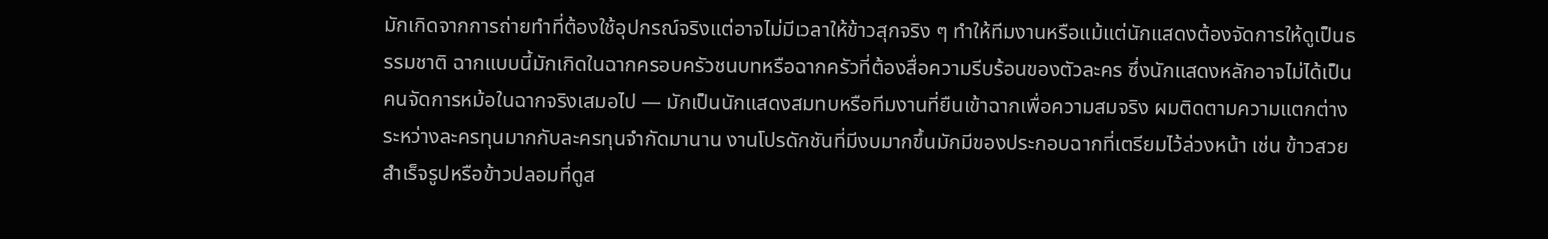มักเกิดจากการถ่ายทำที่ต้องใช้อุปกรณ์จริงแต่อาจไม่มีเวลาให้ข้าวสุกจริง ๆ ทำให้ทีมงานหรือแม้แต่นักแสดงต้องจัดการให้ดูเป็นธรรมชาติ ฉากแบบนี้มักเกิดในฉากครอบครัวชนบทหรือฉากครัวที่ต้องสื่อความรีบร้อนของตัวละคร ซึ่งนักแสดงหลักอาจไม่ได้เป็นคนจัดการหม้อในฉากจริงเสมอไป — มักเป็นนักแสดงสมทบหรือทีมงานที่ยืนเข้าฉากเพื่อความสมจริง ผมติดตามความแตกต่างระหว่างละครทุนมากกับละครทุนจำกัดมานาน งานโปรดักชันที่มีงบมากขึ้นมักมีของประกอบฉากที่เตรียมไว้ล่วงหน้า เช่น ข้าวสวยสำเร็จรูปหรือข้าวปลอมที่ดูส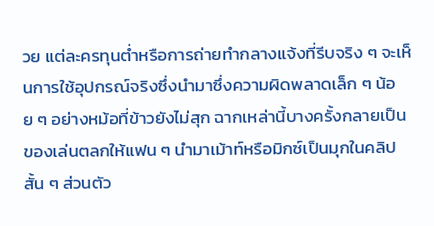วย แต่ละครทุนต่ำหรือการถ่ายทำกลางแจ้งที่รีบจริง ๆ จะเห็นการใช้อุปกรณ์จริงซึ่งนำมาซึ่งความผิดพลาดเล็ก ๆ น้อย ๆ อย่างหม้อที่ข้าวยังไม่สุก ฉากเหล่านี้บางครั้งกลายเป็นของเล่นตลกให้แฟน ๆ นำมาเม้าท์หรือมิกซ์เป็นมุกในคลิปสั้น ๆ ส่วนตัว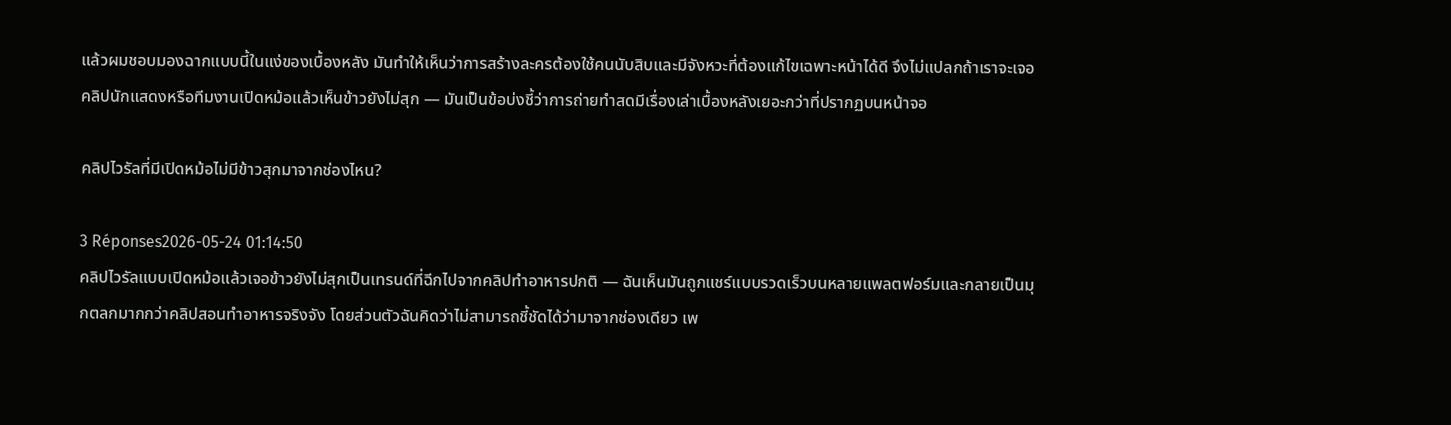แล้วผมชอบมองฉากแบบนี้ในแง่ของเบื้องหลัง มันทำให้เห็นว่าการสร้างละครต้องใช้คนนับสิบและมีจังหวะที่ต้องแก้ไขเฉพาะหน้าได้ดี จึงไม่แปลกถ้าเราจะเจอคลิปนักแสดงหรือทีมงานเปิดหม้อแล้วเห็นข้าวยังไม่สุก — มันเป็นข้อบ่งชี้ว่าการถ่ายทำสดมีเรื่องเล่าเบื้องหลังเยอะกว่าที่ปรากฏบนหน้าจอ

คลิปไวรัลที่มีเปิดหม้อไม่มีข้าวสุกมาจากช่องไหน?

3 Réponses2026-05-24 01:14:50
คลิปไวรัลแบบเปิดหม้อแล้วเจอข้าวยังไม่สุกเป็นเทรนด์ที่ฉีกไปจากคลิปทำอาหารปกติ — ฉันเห็นมันถูกแชร์แบบรวดเร็วบนหลายแพลตฟอร์มและกลายเป็นมุกตลกมากกว่าคลิปสอนทำอาหารจริงจัง โดยส่วนตัวฉันคิดว่าไม่สามารถชี้ชัดได้ว่ามาจากช่องเดียว เพ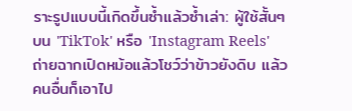ราะรูปแบบนี้เกิดขึ้นซ้ำแล้วซ้ำเล่า: ผู้ใช้สั้นๆ บน 'TikTok' หรือ 'Instagram Reels' ถ่ายฉากเปิดหม้อแล้วโชว์ว่าข้าวยังดิบ แล้วคนอื่นก็เอาไป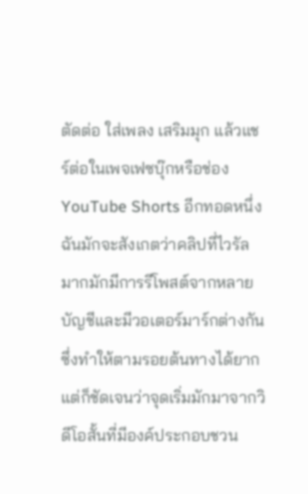ตัดต่อ ใส่เพลง เสริมมุก แล้วแชร์ต่อในเพจเฟซบุ๊กหรือช่อง YouTube Shorts อีกทอดหนึ่ง ฉันมักจะสังเกตว่าคลิปที่ไวรัลมากมักมีการรีโพสต์จากหลายบัญชีและมีวอเตอร์มาร์กต่างกัน ซึ่งทำให้ตามรอยต้นทางได้ยาก แต่ก็ชัดเจนว่าจุดเริ่มมักมาจากวิดีโอสั้นที่มีองค์ประกอบชวน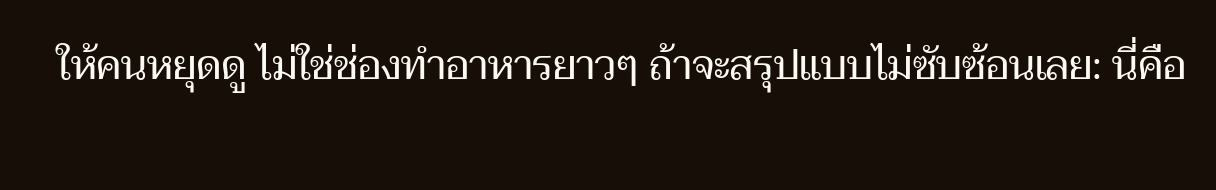ให้คนหยุดดู ไม่ใช่ช่องทำอาหารยาวๆ ถ้าจะสรุปแบบไม่ซับซ้อนเลย: นี่คือ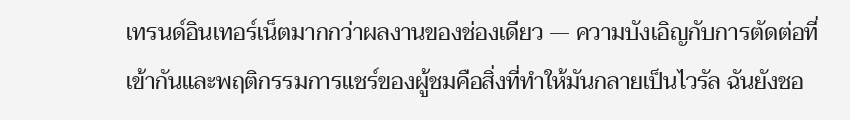เทรนด์อินเทอร์เน็ตมากกว่าผลงานของช่องเดียว — ความบังเอิญกับการตัดต่อที่เข้ากันและพฤติกรรมการแชร์ของผู้ชมคือสิ่งที่ทำให้มันกลายเป็นไวรัล ฉันยังชอ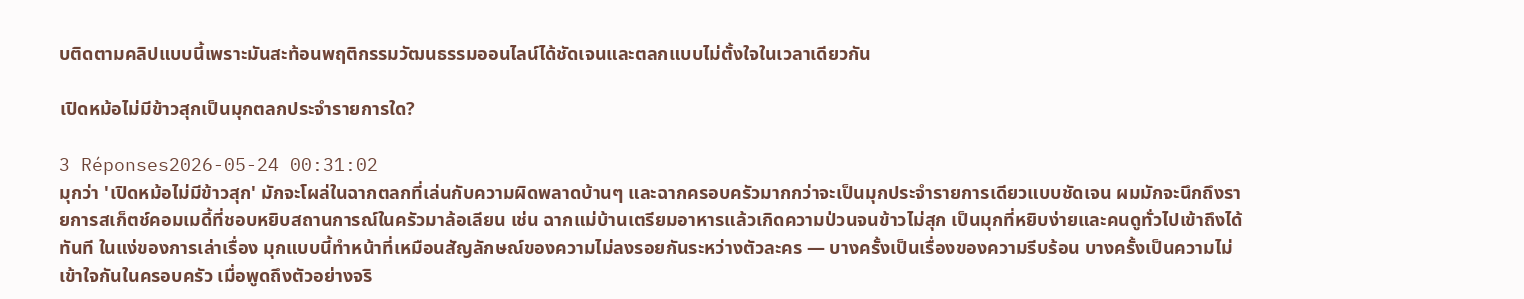บติดตามคลิปแบบนี้เพราะมันสะท้อนพฤติกรรมวัฒนธรรมออนไลน์ได้ชัดเจนและตลกแบบไม่ตั้งใจในเวลาเดียวกัน

เปิดหม้อไม่มีข้าวสุกเป็นมุกตลกประจำรายการใด?

3 Réponses2026-05-24 00:31:02
มุกว่า 'เปิดหม้อไม่มีข้าวสุก' มักจะโผล่ในฉากตลกที่เล่นกับความผิดพลาดบ้านๆ และฉากครอบครัวมากกว่าจะเป็นมุกประจำรายการเดียวแบบชัดเจน ผมมักจะนึกถึงรายการสเก็ตช์คอมเมดี้ที่ชอบหยิบสถานการณ์ในครัวมาล้อเลียน เช่น ฉากแม่บ้านเตรียมอาหารแล้วเกิดความป่วนจนข้าวไม่สุก เป็นมุกที่หยิบง่ายและคนดูทั่วไปเข้าถึงได้ทันที ในแง่ของการเล่าเรื่อง มุกแบบนี้ทำหน้าที่เหมือนสัญลักษณ์ของความไม่ลงรอยกันระหว่างตัวละคร — บางครั้งเป็นเรื่องของความรีบร้อน บางครั้งเป็นความไม่เข้าใจกันในครอบครัว เมื่อพูดถึงตัวอย่างจริ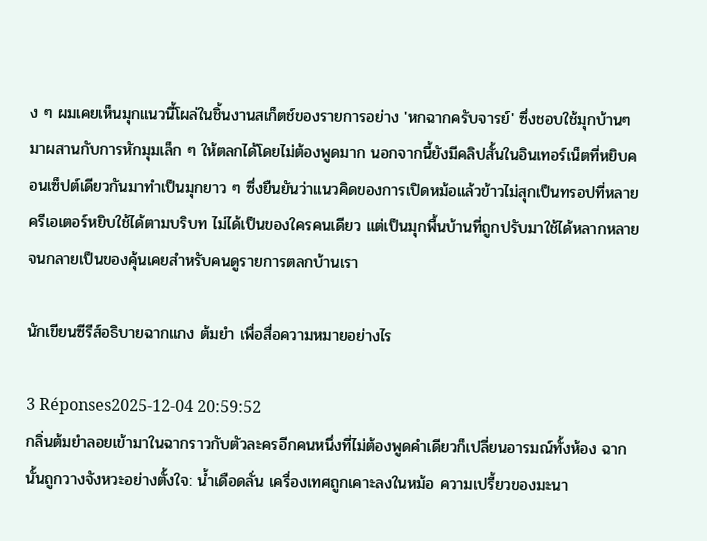ง ๆ ผมเคยเห็นมุกแนวนี้โผล่ในชิ้นงานสเก็ตช์ของรายการอย่าง 'หกฉากครับจารย์' ซึ่งชอบใช้มุกบ้านๆ มาผสานกับการหักมุมเล็ก ๆ ให้ตลกได้โดยไม่ต้องพูดมาก นอกจากนี้ยังมีคลิปสั้นในอินเทอร์เน็ตที่หยิบคอนเซ็ปต์เดียวกันมาทำเป็นมุกยาว ๆ ซึ่งยืนยันว่าแนวคิดของการเปิดหม้อแล้วข้าวไม่สุกเป็นทรอปที่หลายครีเอเตอร์หยิบใช้ได้ตามบริบท ไม่ได้เป็นของใครคนเดียว แต่เป็นมุกพื้นบ้านที่ถูกปรับมาใช้ได้หลากหลายจนกลายเป็นของคุ้นเคยสำหรับคนดูรายการตลกบ้านเรา

นักเขียนซีรีส์อธิบายฉากแกง ต้มยำ เพื่อสื่อความหมายอย่างไร

3 Réponses2025-12-04 20:59:52
กลิ่นต้มยำลอยเข้ามาในฉากราวกับตัวละครอีกคนหนึ่งที่ไม่ต้องพูดคำเดียวก็เปลี่ยนอารมณ์ทั้งห้อง ฉากนั้นถูกวางจังหวะอย่างตั้งใจ: น้ำเดือดลั่น เครื่องเทศถูกเคาะลงในหม้อ ความเปรี้ยวของมะนา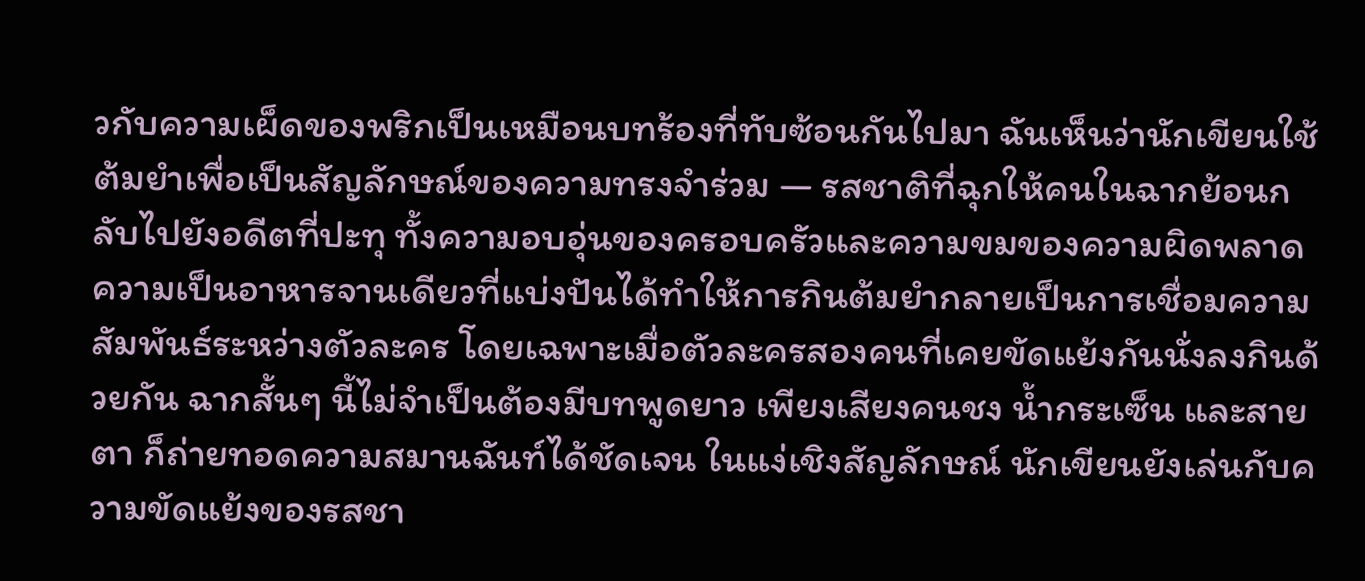วกับความเผ็ดของพริกเป็นเหมือนบทร้องที่ทับซ้อนกันไปมา ฉันเห็นว่านักเขียนใช้ต้มยำเพื่อเป็นสัญลักษณ์ของความทรงจำร่วม — รสชาติที่ฉุกให้คนในฉากย้อนกลับไปยังอดีตที่ปะทุ ทั้งความอบอุ่นของครอบครัวและความขมของความผิดพลาด ความเป็นอาหารจานเดียวที่แบ่งปันได้ทำให้การกินต้มยำกลายเป็นการเชื่อมความสัมพันธ์ระหว่างตัวละคร โดยเฉพาะเมื่อตัวละครสองคนที่เคยขัดแย้งกันนั่งลงกินด้วยกัน ฉากสั้นๆ นี้ไม่จำเป็นต้องมีบทพูดยาว เพียงเสียงคนชง น้ำกระเซ็น และสายตา ก็ถ่ายทอดความสมานฉันท์ได้ชัดเจน ในแง่เชิงสัญลักษณ์ นักเขียนยังเล่นกับความขัดแย้งของรสชา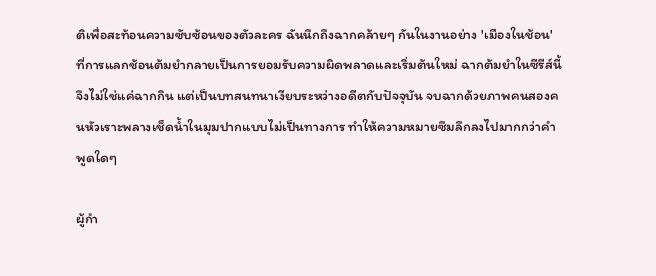ติเพื่อสะท้อนความซับซ้อนของตัวละคร ฉันนึกถึงฉากคล้ายๆ กันในงานอย่าง 'เมืองในช้อน' ที่การแลกช้อนต้มยำกลายเป็นการยอมรับความผิดพลาดและเริ่มต้นใหม่ ฉากต้มยำในซีรีส์นี้จึงไม่ใช่แค่ฉากกิน แต่เป็นบทสนทนาเงียบระหว่างอดีตกับปัจจุบัน จบฉากด้วยภาพคนสองคนหัวเราะพลางเช็ดน้ำในมุมปากแบบไม่เป็นทางการ ทำให้ความหมายซึมลึกลงไปมากกว่าคำพูดใดๆ

ผู้กำ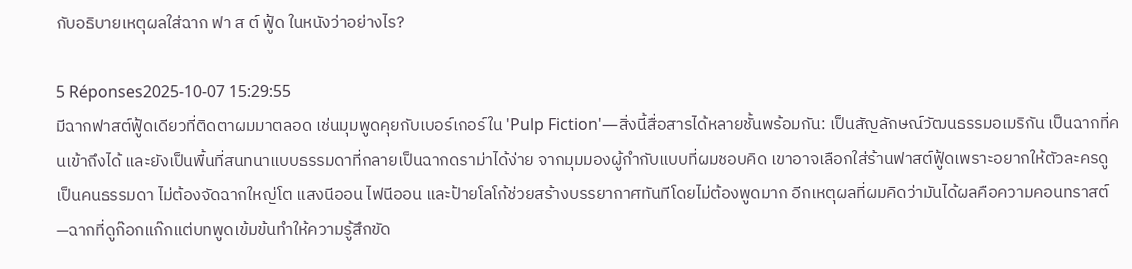กับอธิบายเหตุผลใส่ฉาก ฟา ส ต์ ฟู้ด ในหนังว่าอย่างไร?

5 Réponses2025-10-07 15:29:55
มีฉากฟาสต์ฟู้ดเดียวที่ติดตาผมมาตลอด เช่นมุมพูดคุยกับเบอร์เกอร์ใน 'Pulp Fiction'—สิ่งนี้สื่อสารได้หลายชั้นพร้อมกัน: เป็นสัญลักษณ์วัฒนธรรมอเมริกัน เป็นฉากที่คนเข้าถึงได้ และยังเป็นพื้นที่สนทนาแบบธรรมดาที่กลายเป็นฉากดราม่าได้ง่าย จากมุมมองผู้กำกับแบบที่ผมชอบคิด เขาอาจเลือกใส่ร้านฟาสต์ฟู้ดเพราะอยากให้ตัวละครดูเป็นคนธรรมดา ไม่ต้องจัดฉากใหญ่โต แสงนีออน ไฟนีออน และป้ายโลโก้ช่วยสร้างบรรยากาศทันทีโดยไม่ต้องพูดมาก อีกเหตุผลที่ผมคิดว่ามันได้ผลคือความคอนทราสต์—ฉากที่ดูก๊อกแก๊กแต่บทพูดเข้มข้นทำให้ความรู้สึกขัด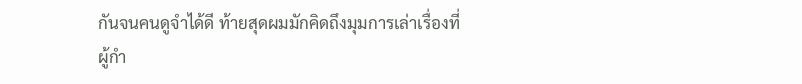กันจนคนดูจำได้ดี ท้ายสุดผมมักคิดถึงมุมการเล่าเรื่องที่ผู้กำ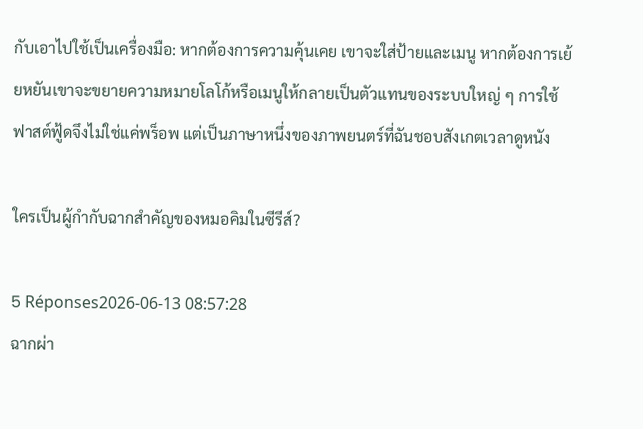กับเอาไปใช้เป็นเครื่องมือ: หากต้องการความคุ้นเคย เขาจะใส่ป้ายและเมนู หากต้องการเย้ยหยันเขาจะขยายความหมายโลโก้หรือเมนูให้กลายเป็นตัวแทนของระบบใหญ่ ๆ การใช้ฟาสต์ฟู้ดจึงไม่ใช่แค่พร็อพ แต่เป็นภาษาหนึ่งของภาพยนตร์ที่ฉันชอบสังเกตเวลาดูหนัง

ใครเป็นผู้กำกับฉากสำคัญของหมอคิมในซีรีส์?

5 Réponses2026-06-13 08:57:28
ฉากผ่า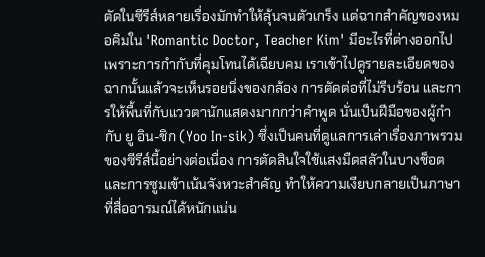ตัดในซีรีส์หลายเรื่องมักทำให้ลุ้นจนตัวเกร็ง แต่ฉากสำคัญของหมอคิมใน 'Romantic Doctor, Teacher Kim' มีอะไรที่ต่างออกไปเพราะการกำกับที่คุมโทนได้เฉียบคม เราเข้าไปดูรายละเอียดของฉากนั้นแล้วจะเห็นรอยนิ่งของกล้อง การตัดต่อที่ไม่รีบร้อน และการให้พื้นที่กับแววตานักแสดงมากกว่าคำพูด นั่นเป็นฝีมือของผู้กำกับ ยู อิน-ชิก (Yoo In-sik) ซึ่งเป็นคนที่ดูแลการเล่าเรื่องภาพรวมของซีรีส์นี้อย่างต่อเนื่อง การตัดสินใจใช้แสงมืดสลัวในบางช็อตและการซูมเข้าเน้นจังหวะสำคัญ ทำให้ความเงียบกลายเป็นภาษาที่สื่ออารมณ์ได้หนักแน่น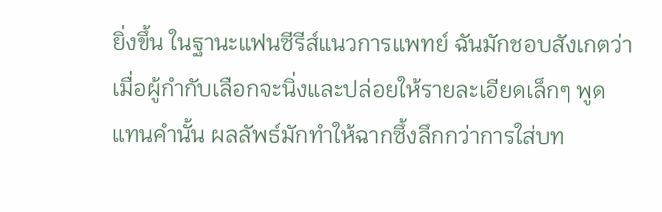ยิ่งขึ้น ในฐานะแฟนซีรีส์แนวการแพทย์ ฉันมักชอบสังเกตว่าเมื่อผู้กำกับเลือกจะนิ่งและปล่อยให้รายละเอียดเล็กๆ พูดแทนคำนั้น ผลลัพธ์มักทำให้ฉากซึ้งลึกกว่าการใส่บท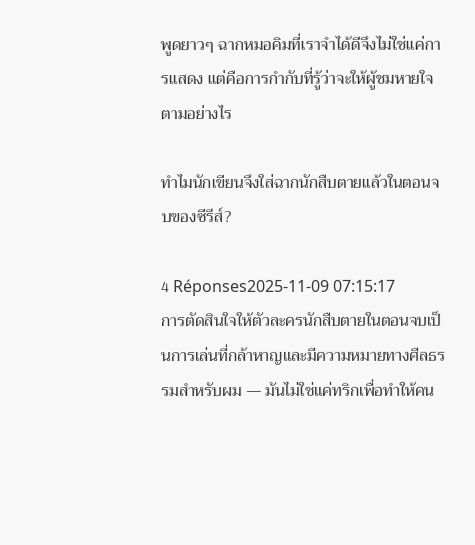พูดยาวๆ ฉากหมอคิมที่เราจำได้ดีจึงไม่ใช่แค่การแสดง แต่คือการกำกับที่รู้ว่าจะให้ผู้ชมหายใจตามอย่างไร

ทำไมนักเขียนจึงใส่ฉากนักสืบตายแล้วในตอนจบของซีรีส์?

4 Réponses2025-11-09 07:15:17
การตัดสินใจให้ตัวละครนักสืบตายในตอนจบเป็นการเล่นที่กล้าหาญและมีความหมายทางศีลธรรมสำหรับผม — มันไม่ใช่แค่ทริกเพื่อทำให้คน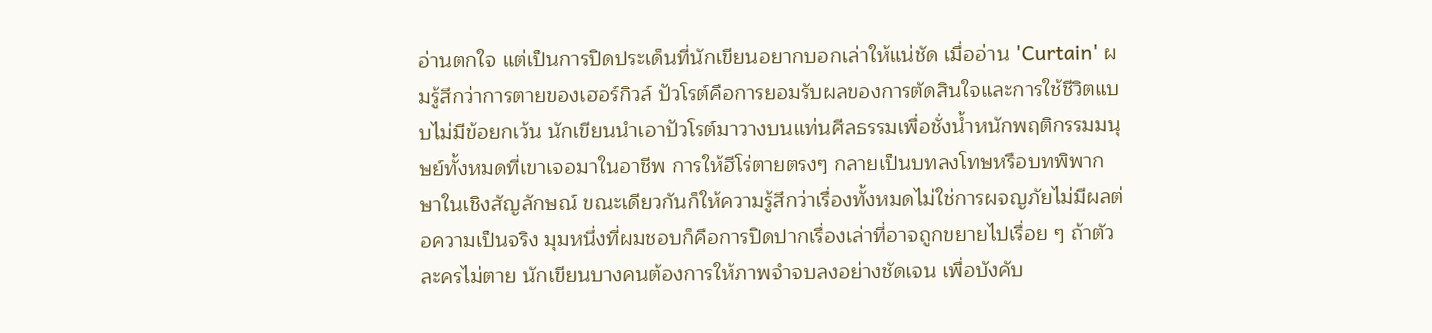อ่านตกใจ แต่เป็นการปิดประเด็นที่นักเขียนอยากบอกเล่าให้แน่ชัด เมื่ออ่าน 'Curtain' ผมรู้สึกว่าการตายของเฮอร์กิวล์ ปัวโรต์คือการยอมรับผลของการตัดสินใจและการใช้ชีวิตแบบไม่มีข้อยกเว้น นักเขียนนำเอาปัวโรต์มาวางบนแท่นศีลธรรมเพื่อชั่งน้ำหนักพฤติกรรมมนุษย์ทั้งหมดที่เขาเจอมาในอาชีพ การให้ฮีโร่ตายตรงๆ กลายเป็นบทลงโทษหรือบทพิพากษาในเชิงสัญลักษณ์ ขณะเดียวกันก็ให้ความรู้สึกว่าเรื่องทั้งหมดไม่ใช่การผจญภัยไม่มีผลต่อความเป็นจริง มุมหนึ่งที่ผมชอบก็คือการปิดปากเรื่องเล่าที่อาจถูกขยายไปเรื่อย ๆ ถ้าตัวละครไม่ตาย นักเขียนบางคนต้องการให้ภาพจำจบลงอย่างชัดเจน เพื่อบังคับ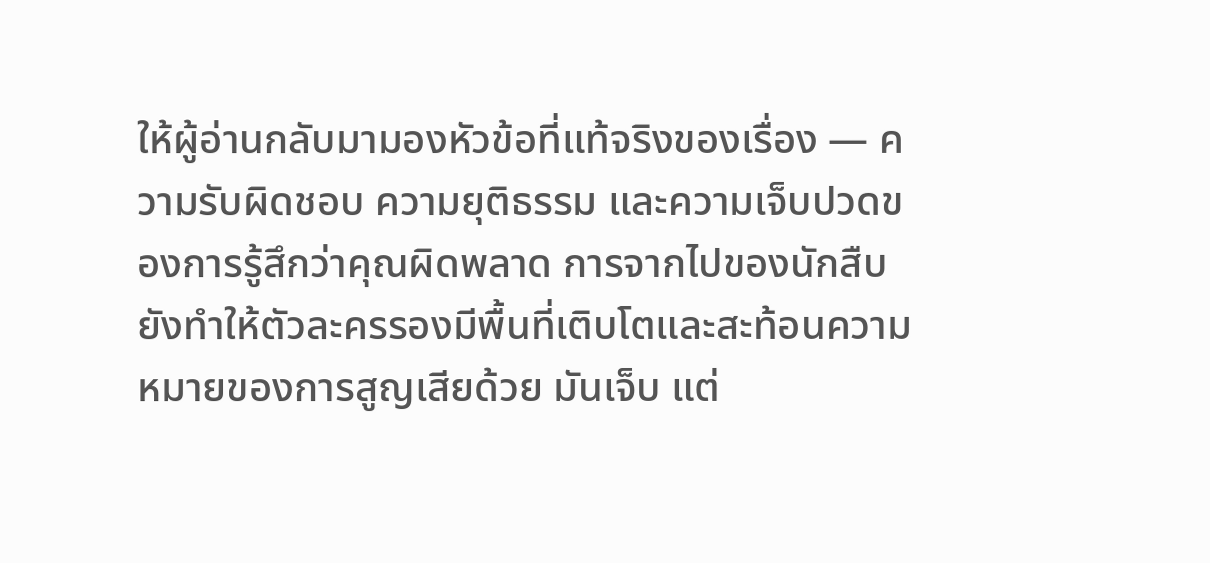ให้ผู้อ่านกลับมามองหัวข้อที่แท้จริงของเรื่อง — ความรับผิดชอบ ความยุติธรรม และความเจ็บปวดของการรู้สึกว่าคุณผิดพลาด การจากไปของนักสืบยังทำให้ตัวละครรองมีพื้นที่เติบโตและสะท้อนความหมายของการสูญเสียด้วย มันเจ็บ แต่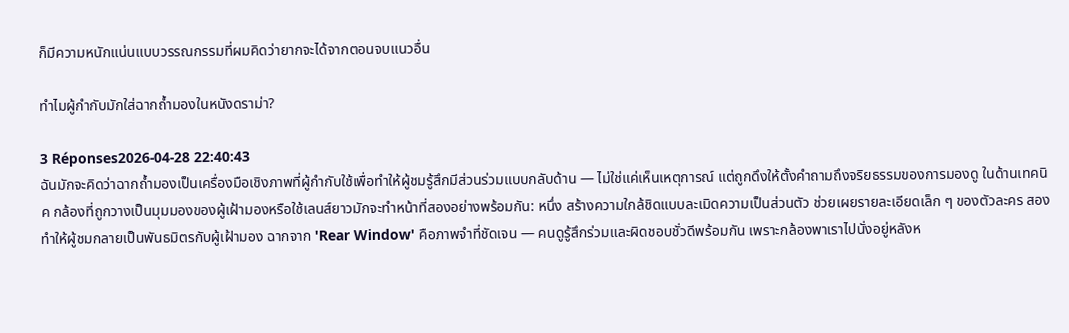ก็มีความหนักแน่นแบบวรรณกรรมที่ผมคิดว่ายากจะได้จากตอนจบแนวอื่น

ทำไมผู้กำกับมักใส่ฉากถ้ำมองในหนังดราม่า?

3 Réponses2026-04-28 22:40:43
ฉันมักจะคิดว่าฉากถ้ำมองเป็นเครื่องมือเชิงภาพที่ผู้กำกับใช้เพื่อทำให้ผู้ชมรู้สึกมีส่วนร่วมแบบกลับด้าน — ไม่ใช่แค่เห็นเหตุการณ์ แต่ถูกดึงให้ตั้งคำถามถึงจริยธรรมของการมองดู ในด้านเทคนิค กล้องที่ถูกวางเป็นมุมมองของผู้เฝ้ามองหรือใช้เลนส์ยาวมักจะทำหน้าที่สองอย่างพร้อมกัน: หนึ่ง สร้างความใกล้ชิดแบบละเมิดความเป็นส่วนตัว ช่วยเผยรายละเอียดเล็ก ๆ ของตัวละคร สอง ทำให้ผู้ชมกลายเป็นพันธมิตรกับผู้เฝ้ามอง ฉากจาก 'Rear Window' คือภาพจำที่ชัดเจน — คนดูรู้สึกร่วมและผิดชอบชั่วดีพร้อมกัน เพราะกล้องพาเราไปนั่งอยู่หลังห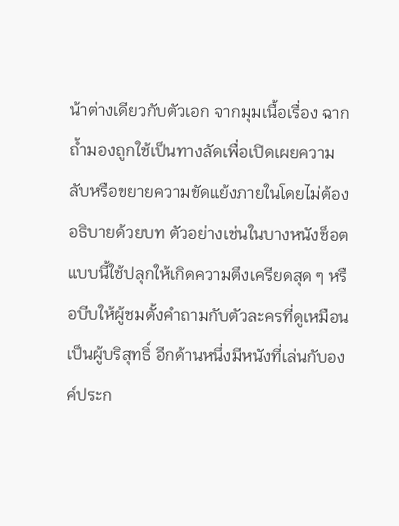น้าต่างเดียวกับตัวเอก จากมุมเนื้อเรื่อง ฉากถ้ำมองถูกใช้เป็นทางลัดเพื่อเปิดเผยความลับหรือขยายความขัดแย้งภายในโดยไม่ต้องอธิบายด้วยบท ตัวอย่างเช่นในบางหนังช็อตแบบนี้ใช้ปลุกให้เกิดความตึงเครียดสุด ๆ หรือบีบให้ผู้ชมตั้งคำถามกับตัวละครที่ดูเหมือนเป็นผู้บริสุทธิ์ อีกด้านหนึ่งมีหนังที่เล่นกับองค์ประก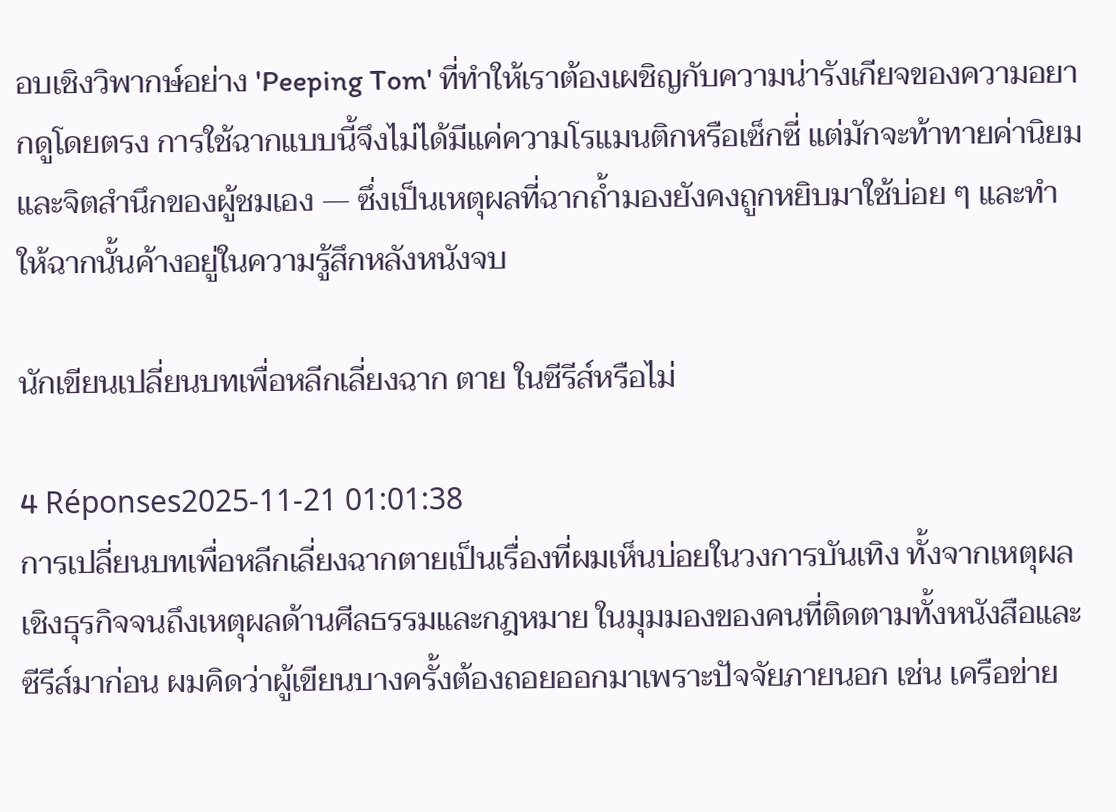อบเชิงวิพากษ์อย่าง 'Peeping Tom' ที่ทำให้เราต้องเผชิญกับความน่ารังเกียจของความอยากดูโดยตรง การใช้ฉากแบบนี้จึงไม่ได้มีแค่ความโรแมนติกหรือเซ็กซี่ แต่มักจะท้าทายค่านิยมและจิตสำนึกของผู้ชมเอง — ซึ่งเป็นเหตุผลที่ฉากถ้ำมองยังคงถูกหยิบมาใช้บ่อย ๆ และทำให้ฉากนั้นค้างอยู่ในความรู้สึกหลังหนังจบ

นักเขียนเปลี่ยนบทเพื่อหลีกเลี่ยงฉาก ตาย ในซีรีส์หรือไม่

4 Réponses2025-11-21 01:01:38
การเปลี่ยนบทเพื่อหลีกเลี่ยงฉากตายเป็นเรื่องที่ผมเห็นบ่อยในวงการบันเทิง ทั้งจากเหตุผลเชิงธุรกิจจนถึงเหตุผลด้านศีลธรรมและกฎหมาย ในมุมมองของคนที่ติดตามทั้งหนังสือและซีรีส์มาก่อน ผมคิดว่าผู้เขียนบางครั้งต้องถอยออกมาเพราะปัจจัยภายนอก เช่น เครือข่าย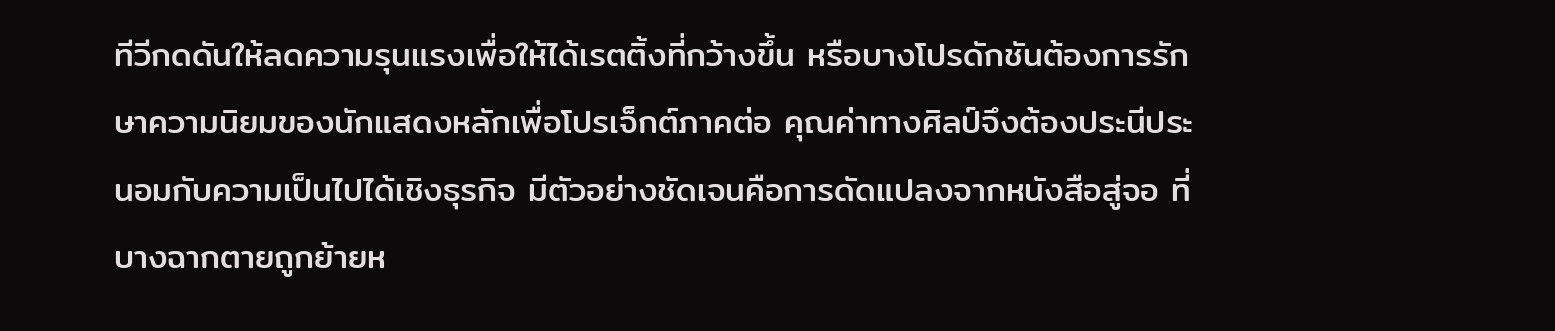ทีวีกดดันให้ลดความรุนแรงเพื่อให้ได้เรตติ้งที่กว้างขึ้น หรือบางโปรดักชันต้องการรักษาความนิยมของนักแสดงหลักเพื่อโปรเจ็กต์ภาคต่อ คุณค่าทางศิลป์จึงต้องประนีประนอมกับความเป็นไปได้เชิงธุรกิจ มีตัวอย่างชัดเจนคือการดัดแปลงจากหนังสือสู่จอ ที่บางฉากตายถูกย้ายห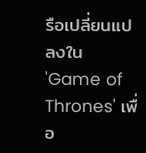รือเปลี่ยนแปลงใน 'Game of Thrones' เพื่อ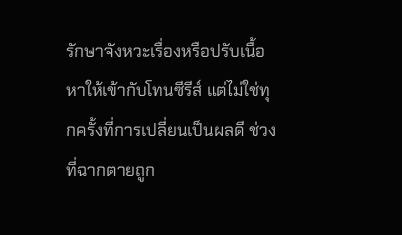รักษาจังหวะเรื่องหรือปรับเนื้อหาให้เข้ากับโทนซีรีส์ แต่ไม่ใช่ทุกครั้งที่การเปลี่ยนเป็นผลดี ช่วงที่ฉากตายถูก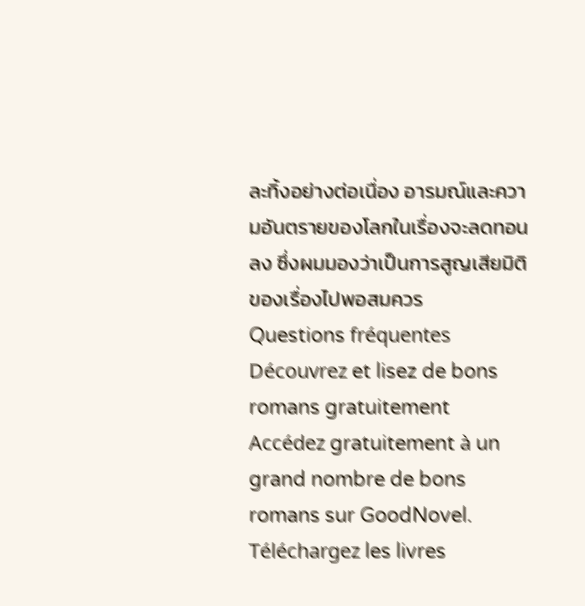ละทิ้งอย่างต่อเนื่อง อารมณ์และความอันตรายของโลกในเรื่องจะลดทอนลง ซึ่งผมมองว่าเป็นการสูญเสียมิติของเรื่องไปพอสมควร
Questions fréquentes
Découvrez et lisez de bons romans gratuitement
Accédez gratuitement à un grand nombre de bons romans sur GoodNovel. Téléchargez les livres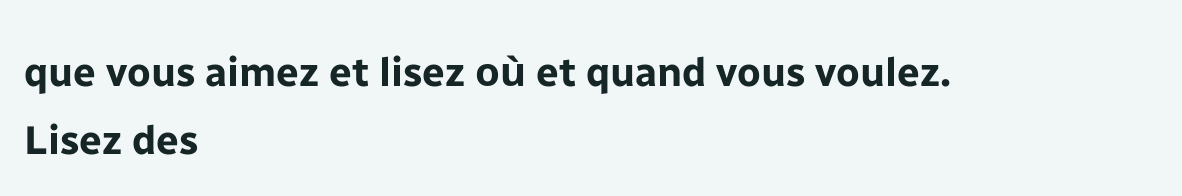que vous aimez et lisez où et quand vous voulez.
Lisez des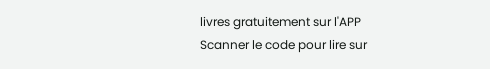livres gratuitement sur l'APP
Scanner le code pour lire sur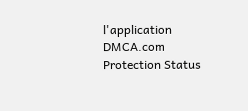l'application
DMCA.com Protection Status